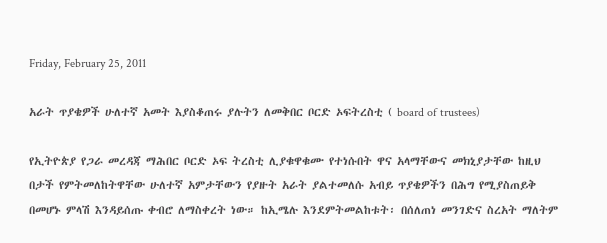Friday, February 25, 2011

አራት ጥያቄዎች ሁለተኛ አመት እያስቆጠሩ ያሉትን ለመቅበር ቦርድ ኦፍትረስቲ ( board of trustees)

የኢትዮጵያ የጋራ መረዳጃ ማሕበር ቦርድ ኦፍ ትረስቲ ሊያቁዋቁሙ የተነሱበት ዋና አላማቸውና መክኒያታቸው ከዚህ በታች የምትመለከትዋቸው ሁለተኛ አምታቸውን የያዙት አራት ያልተመለሱ አብይ ጥያቄዎችን በሕግ የሚያስጠይቅ በመሆኑ ምላሽ እንዳይሰጡ ቀብሮ ለማስቀረት ነው። ከኢሜሉ እንደምትመልከቱት፡ በሰለጠነ መንገድና ስረአት ማለትም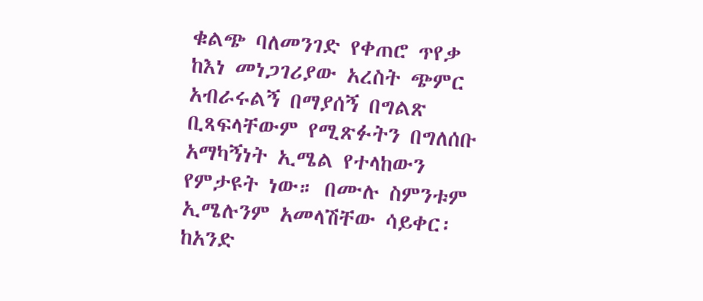ቁልጭ ባለመንገድ የቀጠሮ ጥየቃ ከእነ መነጋገሪያው አረስት ጭምር አብራሩልኝ በማያሰኝ በግልጽ ቢጻፍላቸውም የሚጽፉትን በግለሰቡ አማካኝነት ኢሜል የተላከውን የምታዩት ነው። በሙሉ ስምንቱም ኢሜሉንም አመላሽቸው ሳይቀር፡ ከአንድ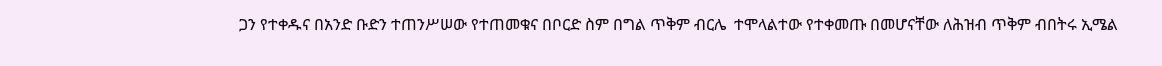ጋን የተቀዱና በአንድ ቡድን ተጠንሥሠው የተጠመቁና በቦርድ ስም በግል ጥቅም ብርሌ  ተሞላልተው የተቀመጡ በመሆናቸው ለሕዝብ ጥቅም ብበትሩ ኢሜል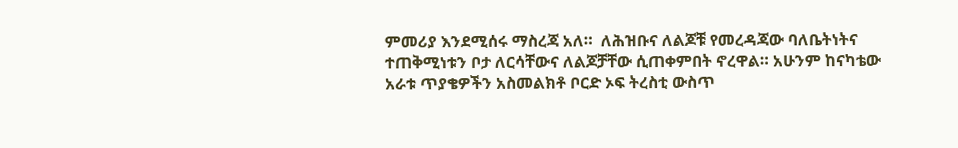ምመሪያ እንደሚሰሩ ማስረጃ አለ።  ለሕዝቡና ለልጆቹ የመረዳጃው ባለቤትነትና ተጠቅሚነቱን ቦታ ለርሳቸውና ለልጆቻቸው ሲጠቀምበት ኖረዋል። አሁንም ከናካቴው አራቱ ጥያቄዎችን አስመልክቶ ቦርድ ኦፍ ትረስቲ ውስጥ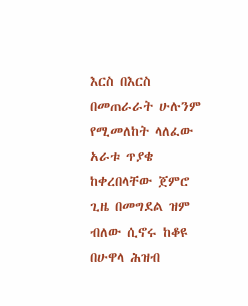እርስ በእርስ በመጠራራት ሁሉንም የሚመለከት ላለፈው አራቱ ጥያቄ ከቀረበላቸው ጀምሮ ጊዜ በመግደል ዝም ብለው ሲኖሩ ከቆዩ በሁዋላ ሕዝብ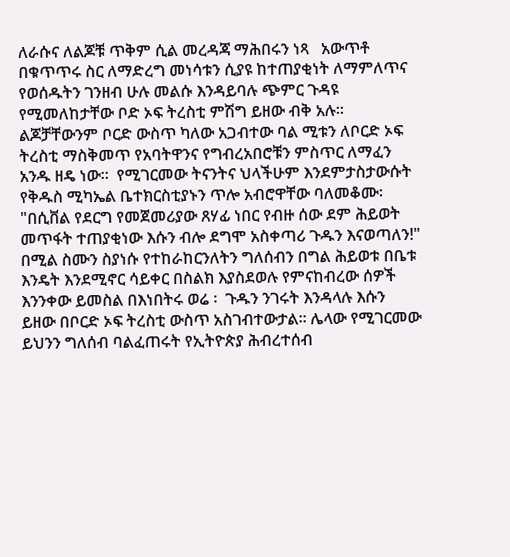ለራሱና ለልጆቹ ጥቅም ሲል መረዳጃ ማሕበሩን ነጻ   አውጥቶ በቁጥጥሩ ስር ለማድረግ መነሳቱን ሲያዩ ከተጠያቂነት ለማምለጥና የወሰዱትን ገንዘብ ሁሉ መልሱ እንዳይባሉ ጭምር ጉዳዩ የሚመለከታቸው ቦድ ኦፍ ትረስቲ ምሽግ ይዘው ብቅ አሉ፡፡ ልጆቻቸውንም ቦርድ ውስጥ ካለው አጋብተው ባል ሚቱን ለቦርድ ኦፍ ትረስቲ ማስቅመጥ የአባትዋንና የግብረአበሮቹን ምስጥር ለማፈን አንዱ ዘዴ ነው።  የሚገርመው ትናንትና ህላችሁም እንደምታስታውሱት የቅዱስ ሚካኤል ቤተክርስቲያኑን ጥሎ አብሮዋቸው ባለመቆሙ፡ "በሲቨል የደርግ የመጀመሪያው ጸሃፊ ነበር የብዙ ሰው ደም ሕይወት መጥፋት ተጠያቂነው እሱን ብሎ ደግሞ አስቀጣሪ ጉዱን እናወጣለን!" በሚል ስሙን ስያነሱ የተከራከርንለትን ግለሰብን በግል ሕይወቱ በቤቱ እንዴት እንደሚኖር ሳይቀር በስልክ እያስደወሉ የምናከብረው ሰዎች እንንቀው ይመስል በእነበትሩ ወሬ ፡  ጉዱን ንገሩት እንዳላሉ እሱን ይዘው በቦርድ ኦፍ ትረስቲ ውስጥ አስገብተውታል፡፡ ሌላው የሚገርመው ይህንን ግለሰብ ባልፈጠሩት የኢትዮጵያ ሕብረተሰብ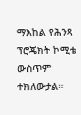ማእከል የሕንጻ ፕሮጄክት ኮሚቴ ውስጥም ተክለውታል።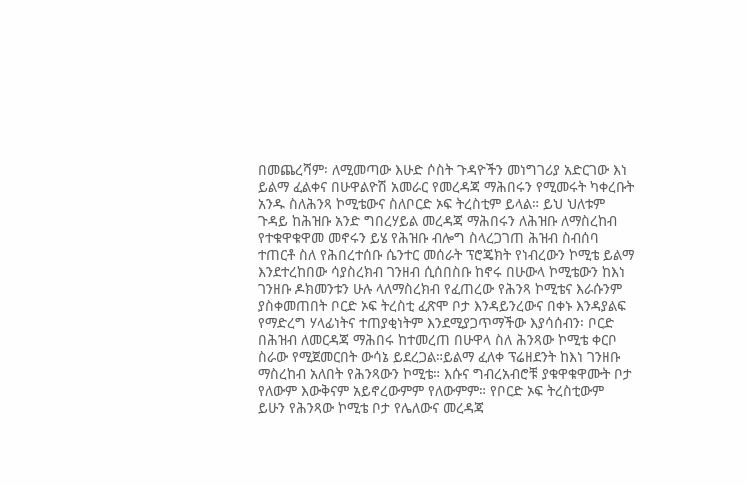በመጨረሻም፡ ለሚመጣው እሁድ ሶስት ጉዳዮችን መነግገሪያ አድርገው እነ ይልማ ፈልቀና በሁዋልዮሽ አመራር የመረዳጃ ማሕበሩን የሚመሩት ካቀረቡት አንዱ ስለሕንጻ ኮሚቴውና ስለቦርድ ኦፍ ትረስቲም ይላል። ይህ ህለቱም ጉዳይ ከሕዝቡ አንድ ግበረሃይል መረዳጃ ማሕበሩን ለሕዝቡ ለማስረከብ የተቁዋቁዋመ መኖሩን ይሄ የሕዝቡ ብሎግ ስላረጋገጠ ሕዝብ ስብሰባ ተጠርቶ ስለ የሕበረተሰቡ ሴንተር መሰራት ፕሮጄክት የነብረውን ኮሚቴ ይልማ እንደተረከበው ሳያስረክብ ገንዘብ ሲሰበስቡ ከኖሩ በሁውላ ኮሚቴውን ከእነ ገንዘቡ ዶክመንቱን ሁሉ ላለማስረክብ የፈጠረው የሕንጻ ኮሚቴና እራሱንም ያስቀመጠበት ቦርድ ኦፍ ትረስቲ ፈጽሞ ቦታ እንዳይንረውና በቀኑ እንዳያልፍ የማድረግ ሃላፊነትና ተጠያቂነትም እንደሚያጋጥማችው እያሳሰብን፡ ቦርድ በሕዝብ ለመርዳጃ ማሕበሩ ከተመረጠ በሁዋላ ስለ ሕንጻው ኮሚቴ ቀርቦ ስራው የሚጀመርበት ውሳኔ ይደረጋል።ይልማ ፈለቀ ፕሬዘደንት ከእነ ገንዘቡ ማስረከብ አለበት የሕንጻውን ኮሚቴ። እሱና ግብረአብሮቹ ያቁዋቁዋሙት ቦታ የለውም እውቅናም አይኖረውምም የለውምም። የቦርድ ኦፍ ትረስቲውም ይሁን የሕንጻው ኮሚቴ ቦታ የሌለውና መረዳጃ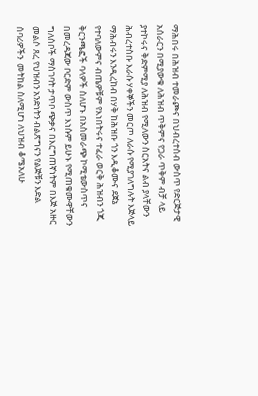ማሕበሩ በሕዝብ ተመራጮና በህብረተሰብ ውስጥ የድርጅታዊ አሰራርን በሚያውቁ ለሕዝብ ጥቅምና የጋራ ጥቅም ብቻ ላይ ያተኮሩና ቅድምሚያ ለሕዝብ የሚለውን ስርአትና ልብ ያላቸውን ሕብረተስቡ እራሱ ሃቀኞችን መርጦ ለራሱ የሚያገለግሉት እጅላይ ማሕብሩን እንዲረከብ በሃቅ ከሕዝቡ ጎን እዲቆሙና ደጀኔ የተባለውምና ብጤዎቹም የእነበትሩና ተፈራ ወርቅ ሕዝብን ጎጂ ቅርንጫፎች ባላዎች ስለሆኑ በአስመራጭ ኮሚቴውስጥና በመረዳጃው ቦርድም ውስጥ እነሱም ይሁኑ የሚጠቁሙዋቸውን ግለሰቦች ማስገባት ታጥቦ ጭቃና በእርግጠኛነትም በእጅ አዙር መልሶ ጸረ የህዝብን አንድነትን ብልጽግናን የልጅቹን እድል ሰባሪዎችን  መትከል ስለሚሆነ ለህዝብ ቆሜአለሁ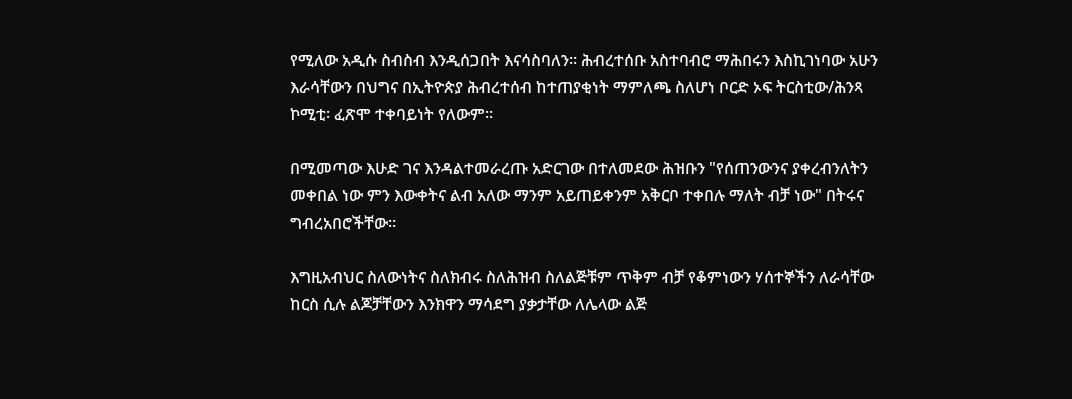የሚለው አዲሱ ስብስብ እንዲሰጋበት እናሳስባለን። ሕብረተሰቡ አስተባብሮ ማሕበሩን እስኪገነባው አሁን እራሳቸውን በህግና በኢትዮጵያ ሕብረተሰብ ከተጠያቂነት ማምለጫ ስለሆነ ቦርድ ኦፍ ትርስቲው/ሕንጻ ኮሚቲ፡ ፈጽሞ ተቀባይነት የለውም።

በሚመጣው እሁድ ገና እንዳልተመራረጡ አድርገው በተለመደው ሕዝቡን "የሰጠንውንና ያቀረብንለትን መቀበል ነው ምን እውቀትና ልብ አለው ማንም አይጠይቀንም አቅርቦ ተቀበሉ ማለት ብቻ ነው" በትሩና ግብረአበሮችቸው።

እግዚአብህር ስለውነትና ስለክብሩ ስለሕዝብ ስለልጅቹም ጥቅም ብቻ የቆምነውን ሃሰተኞችን ለራሳቸው ከርስ ሲሉ ልጆቻቸውን እንክዋን ማሳደግ ያቃታቸው ለሌላው ልጅ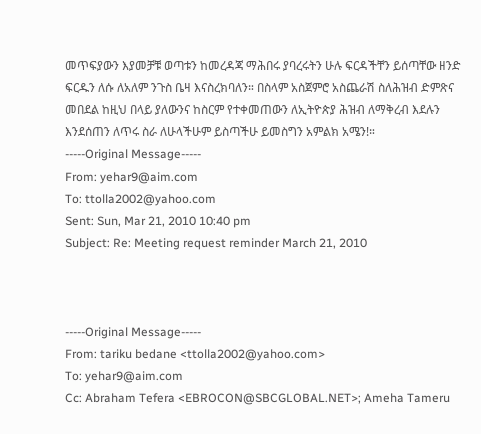መጥፍያውን እያመቻቹ ወጣቱን ከመረዳጃ ማሕበሩ ያባረሩትን ሁሉ ፍርዳችቸን ይሰጣቸው ዘንድ ፍርዱን ለሱ ለአለም ንጉስ ቤዛ እናስረክባለን። በስላም አስጀምሮ አስጨራሽ ስለሕዝብ ድምጽና መበደል ከዚህ በላይ ያለውንና ከስርም የተቀመጠውን ለኢትዮጵያ ሕዝብ ለማቅረብ እደሉን እንደሰጠን ለጥሩ ስራ ለሁላችሁም ይስጣችሁ ይመስግን አምልክ አሜን!።
-----Original Message-----
From: yehar9@aim.com
To: ttolla2002@yahoo.com
Sent: Sun, Mar 21, 2010 10:40 pm
Subject: Re: Meeting request reminder March 21, 2010



-----Original Message-----
From: tariku bedane <ttolla2002@yahoo.com>
To: yehar9@aim.com
Cc: Abraham Tefera <EBROCON@SBCGLOBAL.NET>; Ameha Tameru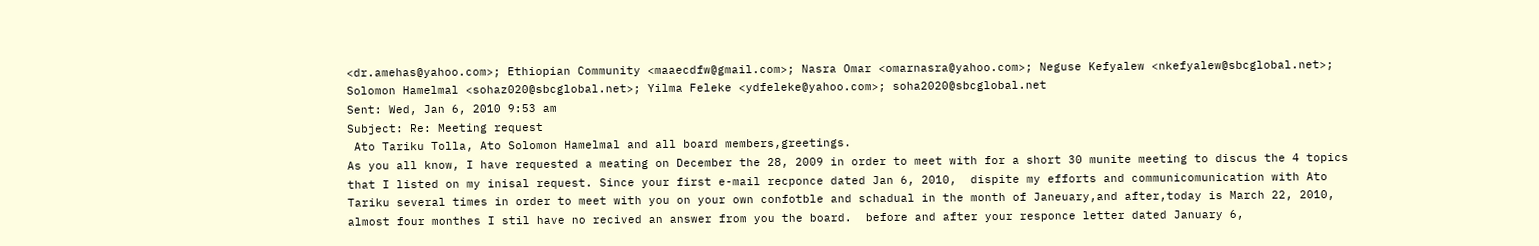<dr.amehas@yahoo.com>; Ethiopian Community <maaecdfw@gmail.com>; Nasra Omar <omarnasra@yahoo.com>; Neguse Kefyalew <nkefyalew@sbcglobal.net>; Solomon Hamelmal <sohaz020@sbcglobal.net>; Yilma Feleke <ydfeleke@yahoo.com>; soha2020@sbcglobal.net
Sent: Wed, Jan 6, 2010 9:53 am
Subject: Re: Meeting request
 Ato Tariku Tolla, Ato Solomon Hamelmal and all board members,greetings.
As you all know, I have requested a meating on December the 28, 2009 in order to meet with for a short 30 munite meeting to discus the 4 topics that I listed on my inisal request. Since your first e-mail recponce dated Jan 6, 2010,  dispite my efforts and communicomunication with Ato Tariku several times in order to meet with you on your own confotble and schadual in the month of Janeuary,and after,today is March 22, 2010, almost four monthes I stil have no recived an answer from you the board.  before and after your responce letter dated January 6,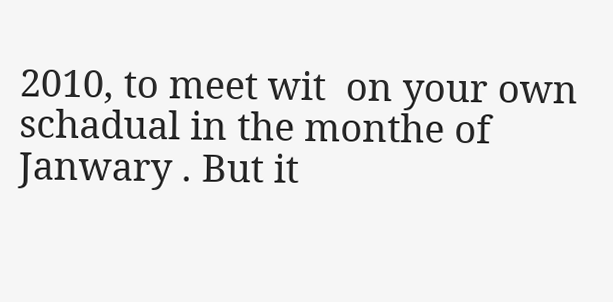2010, to meet wit  on your own schadual in the monthe of Janwary . But it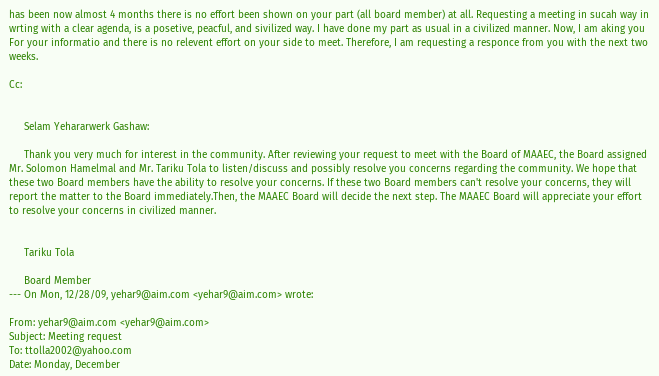has been now almost 4 months there is no effort been shown on your part (all board member) at all. Requesting a meeting in sucah way in wrting with a clear agenda, is a posetive, peacful, and sivilized way. I have done my part as usual in a civilized manner. Now, I am aking you For your informatio and there is no relevent effort on your side to meet. Therefore, I am requesting a responce from you with the next two weeks.

Cc:


     Selam Yehararwerk Gashaw:

     Thank you very much for interest in the community. After reviewing your request to meet with the Board of MAAEC, the Board assigned Mr. Solomon Hamelmal and Mr. Tariku Tola to listen/discuss and possibly resolve you concerns regarding the community. We hope that these two Board members have the ability to resolve your concerns. If these two Board members can't resolve your concerns, they will report the matter to the Board immediately.Then, the MAAEC Board will decide the next step. The MAAEC Board will appreciate your effort to resolve your concerns in civilized manner.


     Tariku Tola

     Board Member
--- On Mon, 12/28/09, yehar9@aim.com <yehar9@aim.com> wrote:

From: yehar9@aim.com <yehar9@aim.com>
Subject: Meeting request
To: ttolla2002@yahoo.com
Date: Monday, December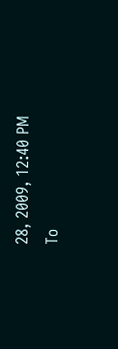28, 2009, 12:40 PM
To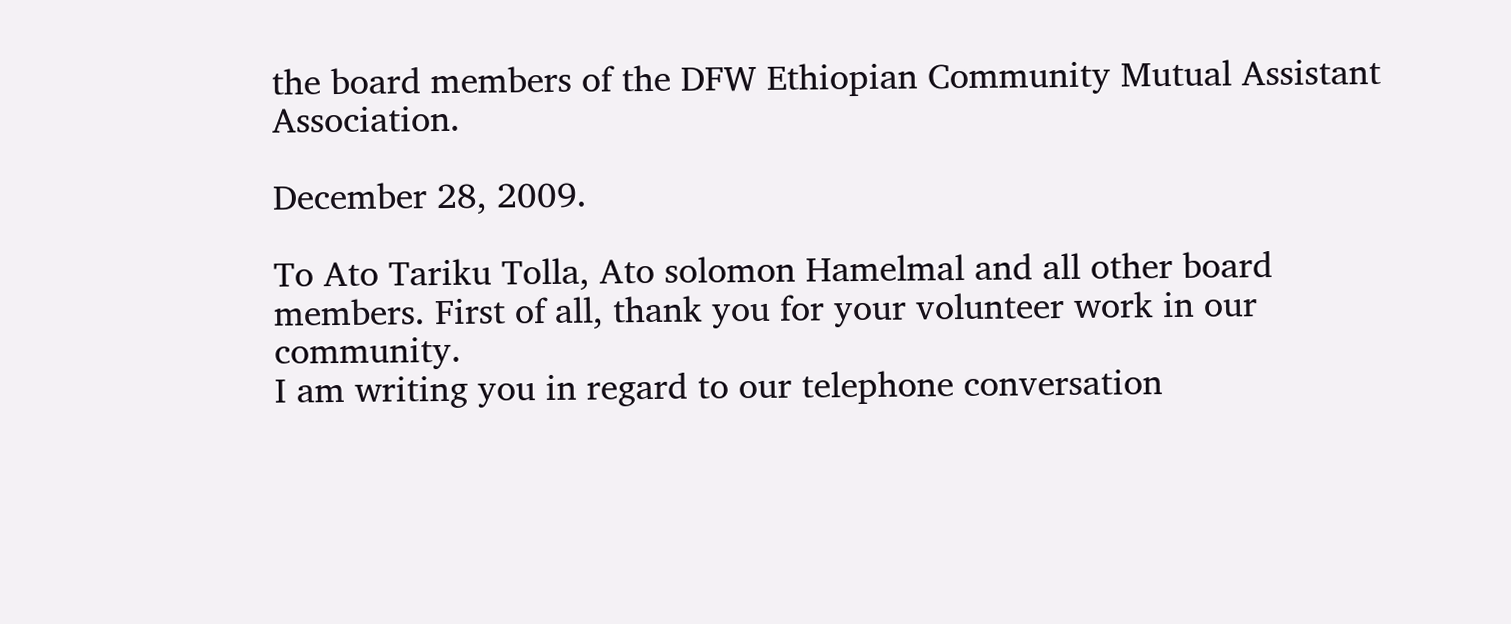the board members of the DFW Ethiopian Community Mutual Assistant Association.

December 28, 2009.

To Ato Tariku Tolla, Ato solomon Hamelmal and all other board members. First of all, thank you for your volunteer work in our community.
I am writing you in regard to our telephone conversation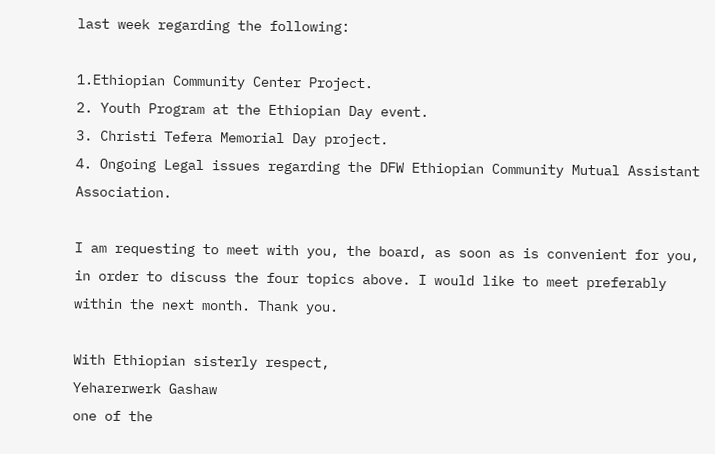last week regarding the following:

1.Ethiopian Community Center Project.
2. Youth Program at the Ethiopian Day event.
3. Christi Tefera Memorial Day project.
4. Ongoing Legal issues regarding the DFW Ethiopian Community Mutual Assistant Association.

I am requesting to meet with you, the board, as soon as is convenient for you, in order to discuss the four topics above. I would like to meet preferably within the next month. Thank you.

With Ethiopian sisterly respect,
Yeharerwerk Gashaw
one of the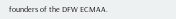founders of the DFW ECMAA.